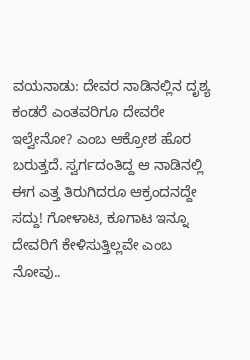ವಯನಾಡು: ದೇವರ ನಾಡಿನಲ್ಲಿನ ದೃಶ್ಯ ಕಂಡರೆ ಎಂತವರಿಗೂ ದೇವರೇ ಇಲ್ವೇನೋ? ಎಂಬ ಆಕ್ರೋಶ ಹೊರ ಬರುತ್ತದೆ. ಸ್ವರ್ಗದಂತಿದ್ದ ಆ ನಾಡಿನಲ್ಲಿ ಈಗ ಎತ್ತ ತಿರುಗಿದರೂ ಆಕ್ರಂದನದ್ದೇ ಸದ್ದು! ಗೋಳಾಟ, ಕೂಗಾಟ ಇನ್ನೂ ದೇವರಿಗೆ ಕೇಳಿಸುತ್ತಿಲ್ಲವೇ ಎಂಬ ನೋವು..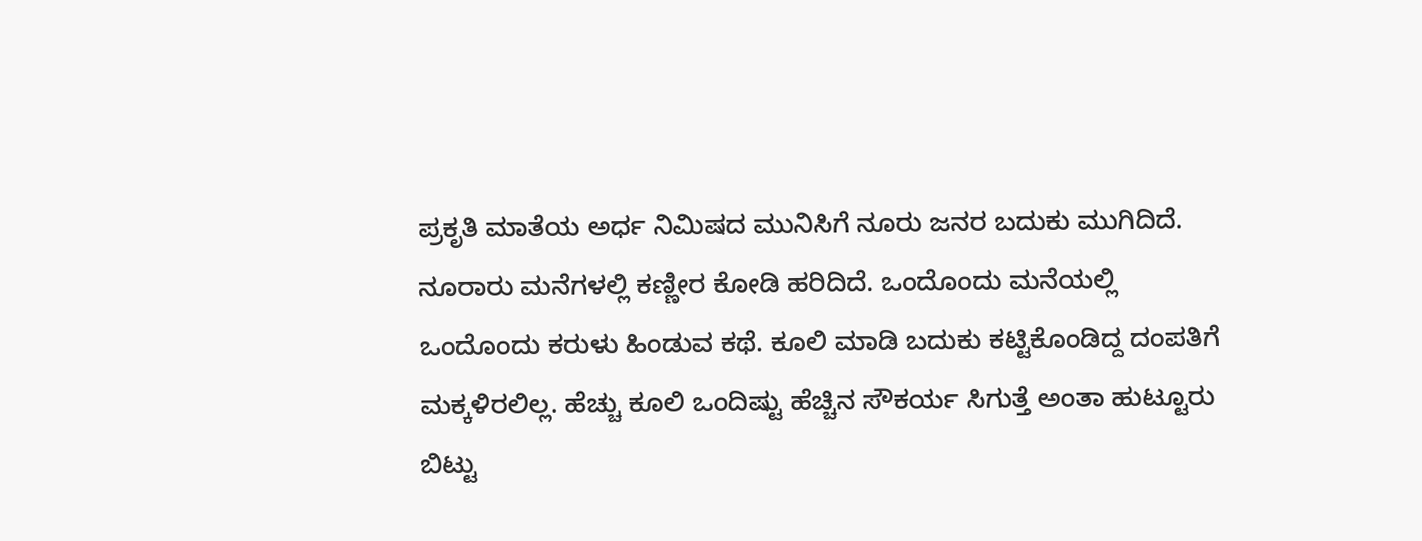ಪ್ರಕೃತಿ ಮಾತೆಯ ಅರ್ಧ ನಿಮಿಷದ ಮುನಿಸಿಗೆ ನೂರು ಜನರ ಬದುಕು ಮುಗಿದಿದೆ. ನೂರಾರು ಮನೆಗಳಲ್ಲಿ ಕಣ್ಣೀರ ಕೋಡಿ ಹರಿದಿದೆ. ಒಂದೊಂದು ಮನೆಯಲ್ಲಿ ಒಂದೊಂದು ಕರುಳು ಹಿಂಡುವ ಕಥೆ. ಕೂಲಿ ಮಾಡಿ ಬದುಕು ಕಟ್ಟಿಕೊಂಡಿದ್ದ ದಂಪತಿಗೆ ಮಕ್ಕಳಿರಲಿಲ್ಲ. ಹೆಚ್ಚು ಕೂಲಿ ಒಂದಿಷ್ಟು ಹೆಚ್ಚಿನ ಸೌಕರ್ಯ ಸಿಗುತ್ತೆ ಅಂತಾ ಹುಟ್ಟೂರು ಬಿಟ್ಟು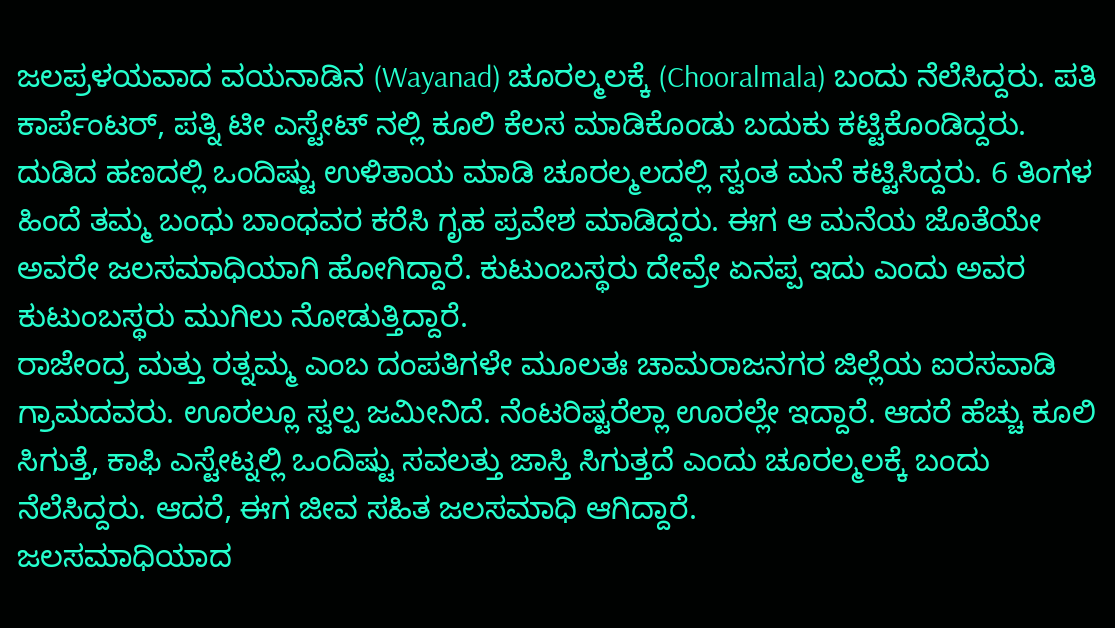ಜಲಪ್ರಳಯವಾದ ವಯನಾಡಿನ (Wayanad) ಚೂರಲ್ಮಲಕ್ಕೆ (Chooralmala) ಬಂದು ನೆಲೆಸಿದ್ದರು. ಪತಿ ಕಾರ್ಪೆಂಟರ್, ಪತ್ನಿ ಟೀ ಎಸ್ಟೇಟ್ ನಲ್ಲಿ ಕೂಲಿ ಕೆಲಸ ಮಾಡಿಕೊಂಡು ಬದುಕು ಕಟ್ಟಿಕೊಂಡಿದ್ದರು.
ದುಡಿದ ಹಣದಲ್ಲಿ ಒಂದಿಷ್ಟು ಉಳಿತಾಯ ಮಾಡಿ ಚೂರಲ್ಮಲದಲ್ಲಿ ಸ್ವಂತ ಮನೆ ಕಟ್ಟಿಸಿದ್ದರು. 6 ತಿಂಗಳ ಹಿಂದೆ ತಮ್ಮ ಬಂಧು ಬಾಂಧವರ ಕರೆಸಿ ಗೃಹ ಪ್ರವೇಶ ಮಾಡಿದ್ದರು. ಈಗ ಆ ಮನೆಯ ಜೊತೆಯೇ ಅವರೇ ಜಲಸಮಾಧಿಯಾಗಿ ಹೋಗಿದ್ದಾರೆ. ಕುಟುಂಬಸ್ಥರು ದೇವ್ರೇ ಏನಪ್ಪ ಇದು ಎಂದು ಅವರ ಕುಟುಂಬಸ್ಥರು ಮುಗಿಲು ನೋಡುತ್ತಿದ್ದಾರೆ.
ರಾಜೇಂದ್ರ ಮತ್ತು ರತ್ನಮ್ಮ ಎಂಬ ದಂಪತಿಗಳೇ ಮೂಲತಃ ಚಾಮರಾಜನಗರ ಜಿಲ್ಲೆಯ ಐರಸವಾಡಿ ಗ್ರಾಮದವರು. ಊರಲ್ಲೂ ಸ್ವಲ್ಪ ಜಮೀನಿದೆ. ನೆಂಟರಿಷ್ಟರೆಲ್ಲಾ ಊರಲ್ಲೇ ಇದ್ದಾರೆ. ಆದರೆ ಹೆಚ್ಚು ಕೂಲಿ ಸಿಗುತ್ತೆ, ಕಾಫಿ ಎಸ್ಟೇಟ್ನಲ್ಲಿ ಒಂದಿಷ್ಟು ಸವಲತ್ತು ಜಾಸ್ತಿ ಸಿಗುತ್ತದೆ ಎಂದು ಚೂರಲ್ಮಲಕ್ಕೆ ಬಂದು ನೆಲೆಸಿದ್ದರು. ಆದರೆ, ಈಗ ಜೀವ ಸಹಿತ ಜಲಸಮಾಧಿ ಆಗಿದ್ದಾರೆ.
ಜಲಸಮಾಧಿಯಾದ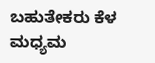ಬಹುತೇಕರು ಕೆಳ ಮಧ್ಯಮ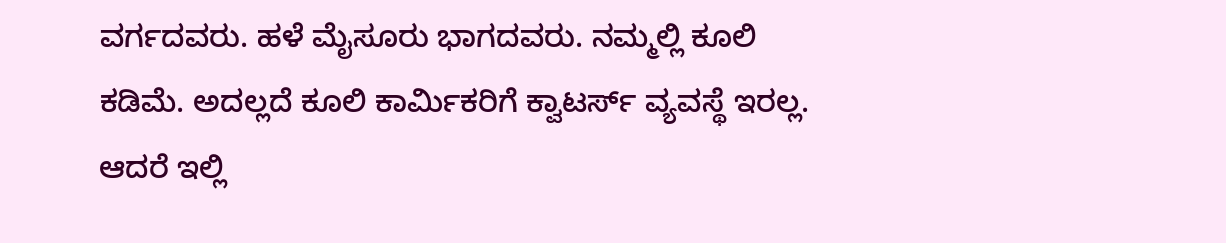ವರ್ಗದವರು. ಹಳೆ ಮೈಸೂರು ಭಾಗದವರು. ನಮ್ಮಲ್ಲಿ ಕೂಲಿ ಕಡಿಮೆ. ಅದಲ್ಲದೆ ಕೂಲಿ ಕಾರ್ಮಿಕರಿಗೆ ಕ್ವಾಟರ್ಸ್ ವ್ಯವಸ್ಥೆ ಇರಲ್ಲ. ಆದರೆ ಇಲ್ಲಿ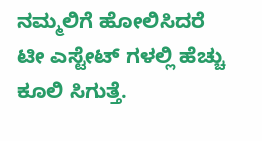ನಮ್ಮಲಿಗೆ ಹೋಲಿಸಿದರೆ ಟೀ ಎಸ್ಟೇಟ್ ಗಳಲ್ಲಿ ಹೆಚ್ಚು ಕೂಲಿ ಸಿಗುತ್ತೆ.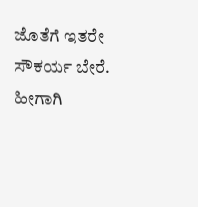ಜೊತೆಗೆ ಇತರೇ ಸೌಕರ್ಯ ಬೇರೆ. ಹೀಗಾಗಿ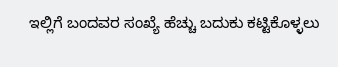ಇಲ್ಲಿಗೆ ಬಂದವರ ಸಂಖ್ಯೆ ಹೆಚ್ಚು ಬದುಕು ಕಟ್ಟಿಕೊಳ್ಳಲು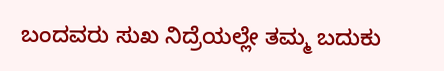ಬಂದವರು ಸುಖ ನಿದ್ರೆಯಲ್ಲೇ ತಮ್ಮ ಬದುಕು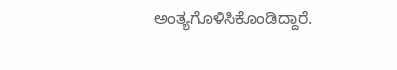ಅಂತ್ಯಗೊಳಿಸಿಕೊಂಡಿದ್ದಾರೆ.